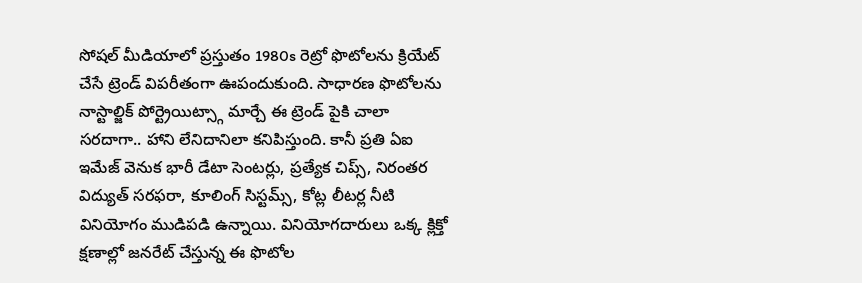సోషల్ మీడియాలో ప్రస్తుతం 1980s రెట్రో ఫొటోలను క్రియేట్ చేసే ట్రెండ్ విపరీతంగా ఊపందుకుంది. సాధారణ ఫొటోలను నాస్టాల్జిక్ పోర్ట్రెయిట్స్గా మార్చే ఈ ట్రెండ్ పైకి చాలా సరదాగా.. హాని లేనిదానిలా కనిపిస్తుంది. కానీ ప్రతి ఏఐ ఇమేజ్ వెనుక భారీ డేటా సెంటర్లు, ప్రత్యేక చిప్స్, నిరంతర విద్యుత్ సరఫరా, కూలింగ్ సిస్టమ్స్, కోట్ల లీటర్ల నీటి వినియోగం ముడిపడి ఉన్నాయి. వినియోగదారులు ఒక్క క్లిక్తో క్షణాల్లో జనరేట్ చేస్తున్న ఈ ఫొటోల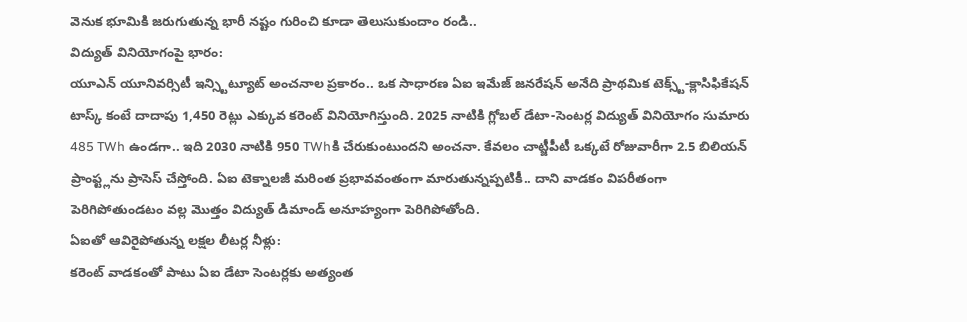వెనుక భూమికి జరుగుతున్న భారీ నష్టం గురించి కూడా తెలుసుకుందాం రండి..
విద్యుత్ వినియోగంపై భారం:
యూఎన్ యూనివర్సిటీ ఇన్స్టిట్యూట్ అంచనాల ప్రకారం.. ఒక సాధారణ ఏఐ ఇమేజ్ జనరేషన్ అనేది ప్రాథమిక టెక్స్ట్-క్లాసిఫికేషన్ టాస్క్ కంటే దాదాపు 1,450 రెట్లు ఎక్కువ కరెంట్ వినియోగిస్తుంది. 2025 నాటికి గ్లోబల్ డేటా-సెంటర్ల విద్యుత్ వినియోగం సుమారు 485 TWh ఉండగా.. ఇది 2030 నాటికి 950 TWhకి చేరుకుంటుందని అంచనా. కేవలం చాట్జీపీటీ ఒక్కటే రోజువారీగా 2.5 బిలియన్ ప్రాంప్ట్లను ప్రాసెస్ చేస్తోంది. ఏఐ టెక్నాలజీ మరింత ప్రభావవంతంగా మారుతున్నప్పటికీ.. దాని వాడకం విపరీతంగా పెరిగిపోతుండటం వల్ల మొత్తం విద్యుత్ డిమాండ్ అనూహ్యంగా పెరిగిపోతోంది.
ఏఐతో ఆవిరైపోతున్న లక్షల లీటర్ల నీళ్లు:
కరెంట్ వాడకంతో పాటు ఏఐ డేటా సెంటర్లకు అత్యంత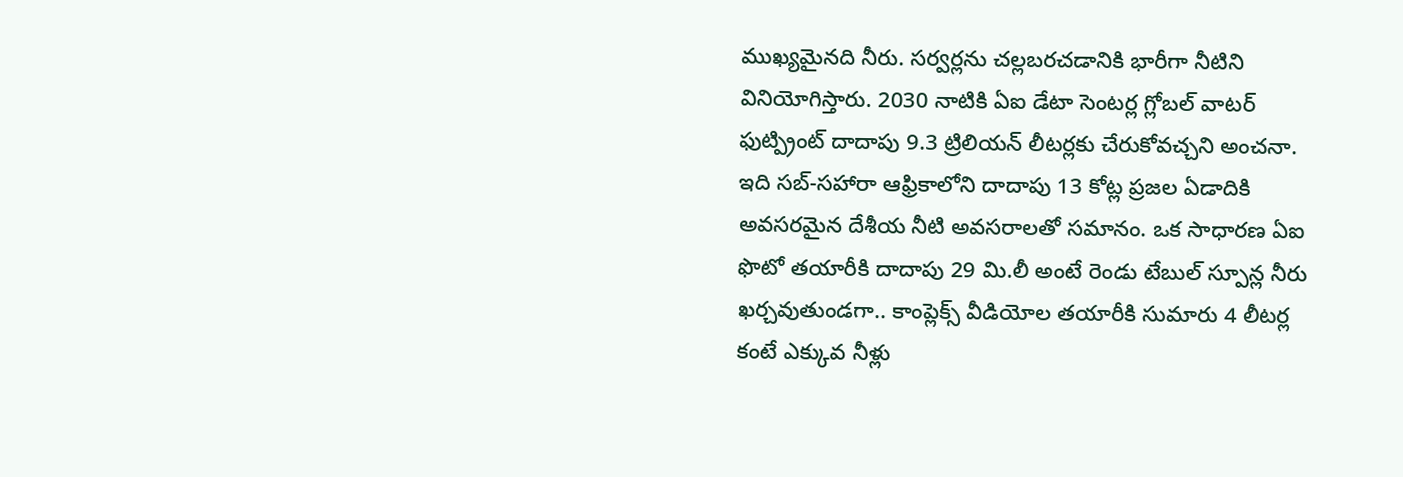ముఖ్యమైనది నీరు. సర్వర్లను చల్లబరచడానికి భారీగా నీటిని వినియోగిస్తారు. 2030 నాటికి ఏఐ డేటా సెంటర్ల గ్లోబల్ వాటర్ ఫుట్ప్రింట్ దాదాపు 9.3 ట్రిలియన్ లీటర్లకు చేరుకోవచ్చని అంచనా. ఇది సబ్-సహారా ఆఫ్రికాలోని దాదాపు 13 కోట్ల ప్రజల ఏడాదికి అవసరమైన దేశీయ నీటి అవసరాలతో సమానం. ఒక సాధారణ ఏఐ ఫొటో తయారీకి దాదాపు 29 మి.లీ అంటే రెండు టేబుల్ స్పూన్ల నీరు ఖర్చవుతుండగా.. కాంప్లెక్స్ వీడియోల తయారీకి సుమారు 4 లీటర్ల కంటే ఎక్కువ నీళ్లు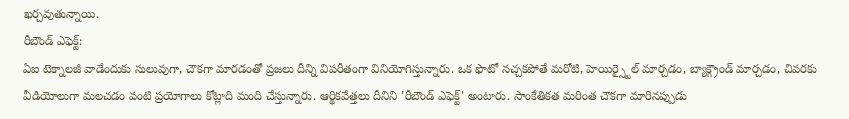ఖర్చవుతున్నాయి.
రీబౌండ్ ఎఫెక్ట్:
ఏఐ టెక్నాలజీ వాడేందుకు సులువుగా, చౌకగా మారడంతో ప్రజలు దీన్ని విపరీతంగా వినియోగిస్తున్నారు. ఒక ఫొటో నచ్చకపోతే మరోటి, హెయిర్స్టైల్ మార్చడం, బ్యాక్గ్రౌండ్ మార్చడం, చివరకు వీడియోలుగా మలచడం వంటి ప్రయోగాలు కోట్లాది మంది చేస్తున్నారు. ఆర్థికవేత్తలు దీనిని 'రీబౌండ్ ఎఫెక్ట్' అంటారు. సాంకేతికత మరింత చౌకగా మారినప్పుడు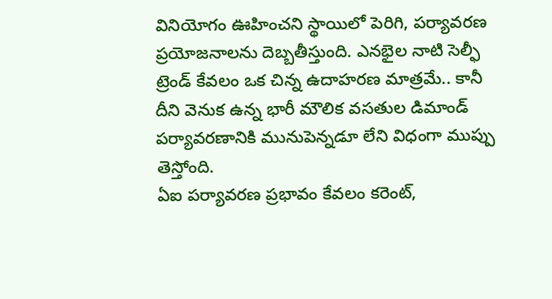వినియోగం ఊహించని స్థాయిలో పెరిగి, పర్యావరణ ప్రయోజనాలను దెబ్బతీస్తుంది. ఎనభైల నాటి సెల్ఫీ ట్రెండ్ కేవలం ఒక చిన్న ఉదాహరణ మాత్రమే.. కానీ దీని వెనుక ఉన్న భారీ మౌలిక వసతుల డిమాండ్ పర్యావరణానికి మునుపెన్నడూ లేని విధంగా ముప్పు తెస్తోంది.
ఏఐ పర్యావరణ ప్రభావం కేవలం కరెంట్,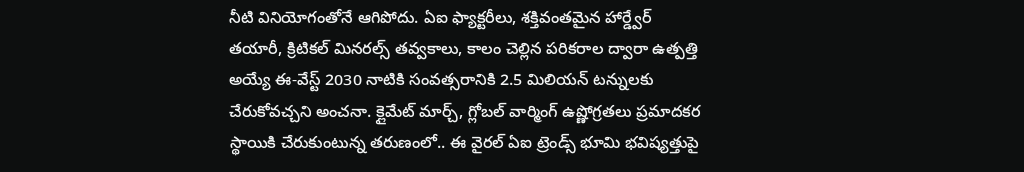నీటి వినియోగంతోనే ఆగిపోదు. ఏఐ ఫ్యాక్టరీలు, శక్తివంతమైన హార్డ్వేర్ తయారీ, క్రిటికల్ మినరల్స్ తవ్వకాలు, కాలం చెల్లిన పరికరాల ద్వారా ఉత్పత్తి అయ్యే ఈ-వేస్ట్ 2030 నాటికి సంవత్సరానికి 2.5 మిలియన్ టన్నులకు చేరుకోవచ్చని అంచనా. క్లైమేట్ మార్చ్, గ్లోబల్ వార్మింగ్ ఉష్ణోగ్రతలు ప్రమాదకర స్థాయికి చేరుకుంటున్న తరుణంలో.. ఈ వైరల్ ఏఐ ట్రెండ్స్ భూమి భవిష్యత్తుపై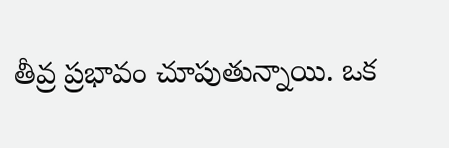తీవ్ర ప్రభావం చూపుతున్నాయి. ఒక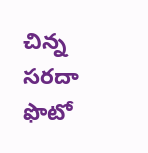చిన్న సరదా ఫొటో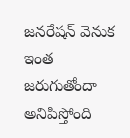జనరేషన్ వెనుక ఇంత జరుగుతోందా అనిపిస్తోంది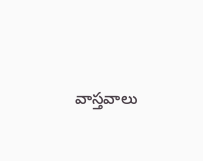వాస్తవాలు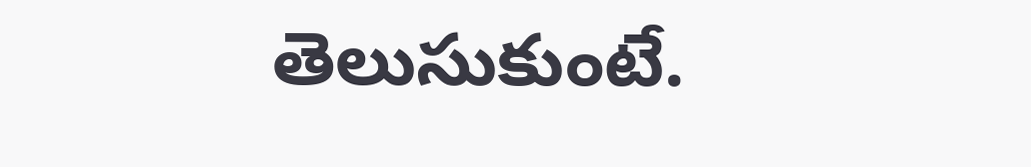తెలుసుకుంటే.